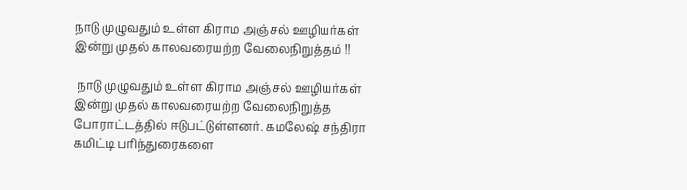நாடு முழுவதும் உள்ள கிராம அஞ்சல் ஊழியர்கள் இன்று முதல் காலவரையற்ற வேலைநிறுத்தம் !!

 நாடு முழுவதும் உள்ள கிராம அஞ்சல் ஊழியர்கள் இன்று முதல் காலவரையற்ற வேலைநிறுத்த போராட்டத்தில் ஈடுபட்டுள்ளனர். கமலேஷ் சந்திரா கமிட்டி பரிந்துரைகளை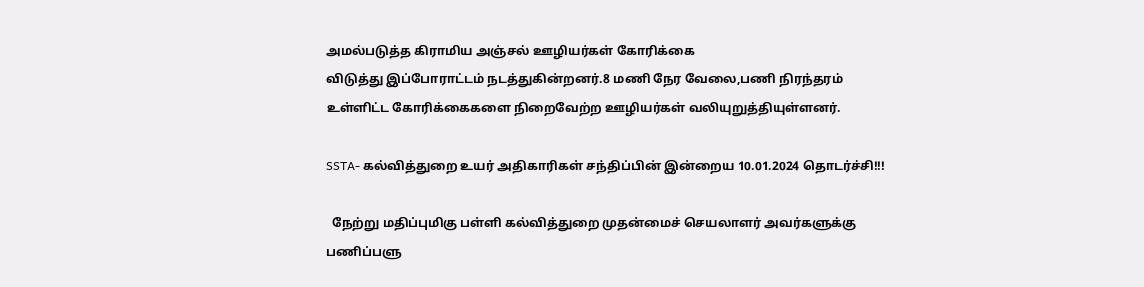அமல்படுத்த கிராமிய அஞ்சல் ஊழியர்கள் கோரிக்கை
விடுத்து இப்போராட்டம் நடத்துகின்றனர்.8 மணி நேர வேலை,பணி நிரந்தரம் உள்ளிட்ட கோரிக்கைகளை நிறைவேற்ற ஊழியர்கள் வலியுறுத்தியுள்ளனர்.

SSTA- கல்வித்துறை உயர் அதிகாரிகள் சந்திப்பின் இன்றைய 10.01.2024 தொடர்ச்சி!!!

  நேற்று மதிப்புமிகு பள்ளி கல்வித்துறை முதன்மைச் செயலாளர் அவர்களுக்கு பணிப்பளு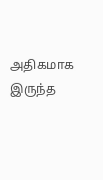அதிகமாக இருந்த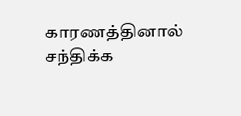காரணத்தினால் சந்திக்க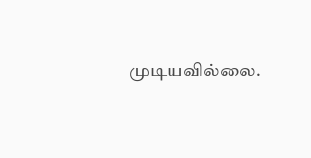முடியவில்லை.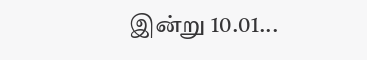இன்று 10.01...